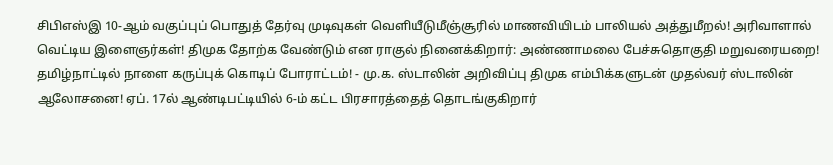சிபிஎஸ்இ 10-ஆம் வகுப்புப் பொதுத் தேர்வு முடிவுகள் வெளியீடுமீஞ்சூரில் மாணவியிடம் பாலியல் அத்துமீறல்! அரிவாளால் வெட்டிய இளைஞர்கள்! திமுக தோற்க வேண்டும் என ராகுல் நினைக்கிறார்: அண்ணாமலை பேச்சுதொகுதி மறுவரையறை! தமிழ்நாட்டில் நாளை கருப்புக் கொடிப் போராட்டம்! - மு.க. ஸ்டாலின் அறிவிப்பு திமுக எம்பிக்களுடன் முதல்வர் ஸ்டாலின் ஆலோசனை! ஏப். 17ல் ஆண்டிபட்டியில் 6-ம் கட்ட பிரசாரத்தைத் தொடங்குகிறார்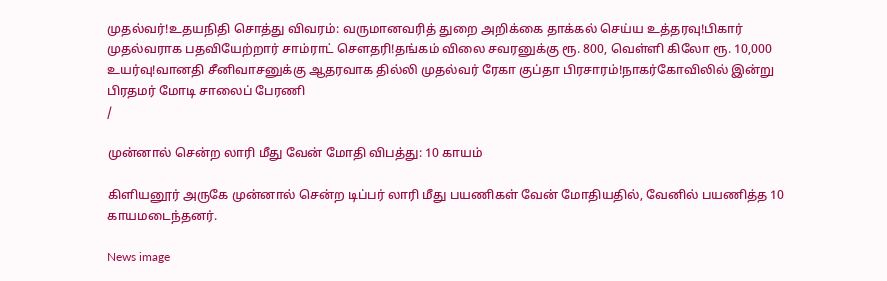முதல்வர்!உதயநிதி சொத்து விவரம்: வருமானவரித் துறை அறிக்கை தாக்கல் செய்ய உத்தரவு!பிகார் முதல்வராக பதவியேற்றார் சாம்ராட் சௌதரி!தங்கம் விலை சவரனுக்கு ரூ. 800, வெள்ளி கிலோ ரூ. 10,000 உயர்வு!வானதி சீனிவாசனுக்கு ஆதரவாக தில்லி முதல்வர் ரேகா குப்தா பிரசாரம்!நாகர்கோவிலில் இன்று பிரதமர் மோடி சாலைப் பேரணி
/

முன்னால் சென்ற லாரி மீது வேன் மோதி விபத்து: 10 காயம்

கிளியனூர் அருகே முன்னால் சென்ற டிப்பர் லாரி மீது பயணிகள் வேன் மோதியதில், வேனில் பயணித்த 10 காயமடைந்தனர்.

News image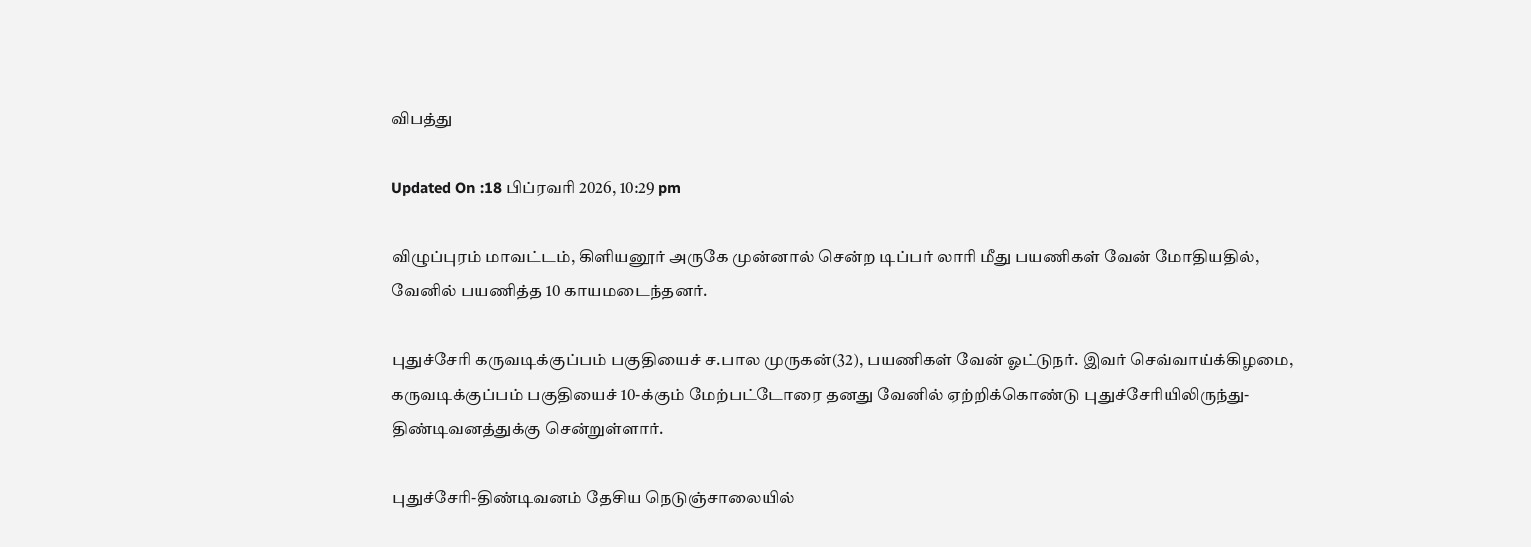விபத்து

Updated On :18 பிப்ரவரி 2026, 10:29 pm

விழுப்புரம் மாவட்டம், கிளியனூர் அருகே முன்னால் சென்ற டிப்பர் லாரி மீது பயணிகள் வேன் மோதியதில், வேனில் பயணித்த 10 காயமடைந்தனர்.

புதுச்சேரி கருவடிக்குப்பம் பகுதியைச் ச.பால முருகன்(32), பயணிகள் வேன் ஓட்டுநர். இவர் செவ்வாய்க்கிழமை, கருவடிக்குப்பம் பகுதியைச் 10-க்கும் மேற்பட்டோரை தனது வேனில் ஏற்றிக்கொண்டு புதுச்சேரியிலிருந்து-திண்டிவனத்துக்கு சென்றுள்ளார்.

புதுச்சேரி-திண்டிவனம் தேசிய நெடுஞ்சாலையில்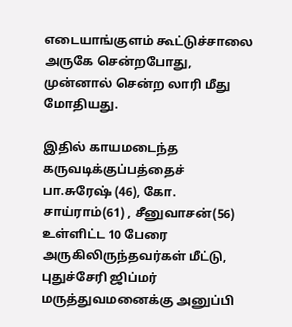எடையாங்குளம் கூட்டுச்சாலை அருகே சென்றபோது, முன்னால் சென்ற லாரி மீது மோதியது.

இதில் காயமடைந்த கருவடிக்குப்பத்தைச் பா.சுரேஷ் (46), கோ. சாய்ராம்(61) , சீனுவாசன்(56) உள்ளிட்ட 10 பேரை அருகிலிருந்தவர்கள் மீட்டு, புதுச்சேரி ஜிப்மர் மருத்துவமனைக்கு அனுப்பி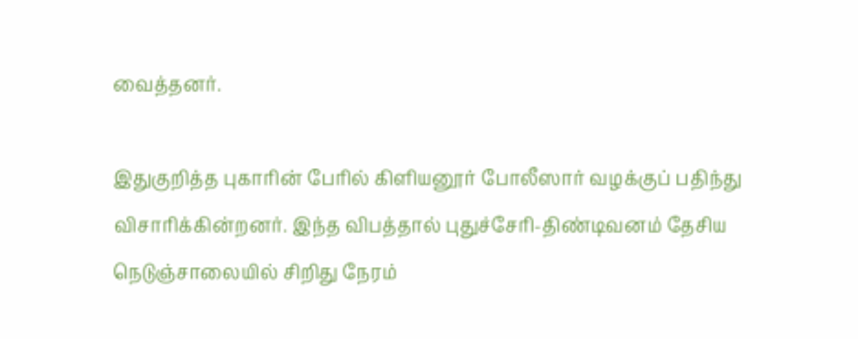வைத்தனர்.

இதுகுறித்த புகாரின் பேரில் கிளியனூர் போலீஸார் வழக்குப் பதிந்து விசாரிக்கின்றனர். இந்த விபத்தால் புதுச்சேரி-திண்டிவனம் தேசிய நெடுஞ்சாலையில் சிறிது நேரம்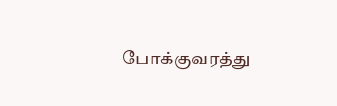போக்குவரத்து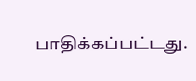பாதிக்கப்பட்டது.